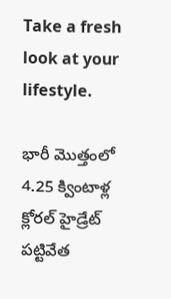Take a fresh look at your lifestyle.

భారీ మొత్తంలో 4.25 క్వింటాళ్ల క్లోరల్ హైడ్రేట్ పట్టివేత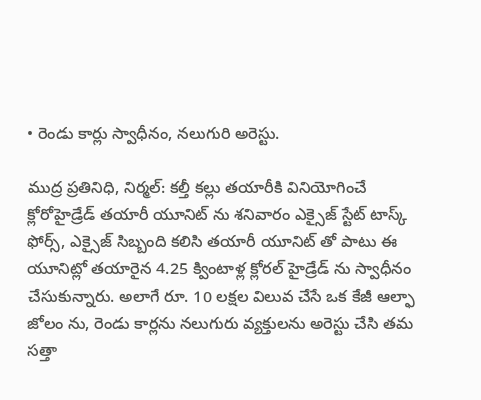• రెండు కార్లు స్వాధీనం, నలుగురి అరెస్టు.

ముద్ర ప్రతినిధి, నిర్మల్: కల్తీ కల్లు తయారీకి వినియోగించే క్లోరోహైడ్రేడ్ తయారీ యూనిట్ ను శనివారం ఎక్సైజ్ స్టేట్ టాస్క్ ఫోర్స్, ఎక్సైజ్ సిబ్బంది కలిసి తయారీ యూనిట్ తో పాటు ఈ యూనిట్లో తయారైన 4.25 క్వింటాళ్ల క్లోరల్ హైడ్రేడ్ ను స్వాధీనం చేసుకున్నారు. అలాగే రూ. 10 లక్షల విలువ చేసే ఒక కేజీ ఆల్ఫా జోలం ను, రెండు కార్లను నలుగురు వ్యక్తులను అరెస్టు చేసి తమ సత్తా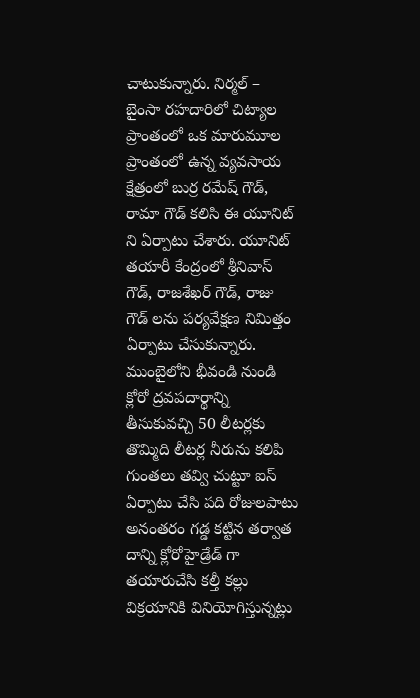చాటుకున్నారు. నిర్మల్ – బైంసా రహదారిలో చిట్యాల ప్రాంతంలో ఒక మారుమూల ప్రాంతంలో ఉన్న వ్యవసాయ క్షేత్రంలో బుర్ర రమేష్ గౌడ్, రామా గౌడ్ కలిసి ఈ యూనిట్ ని ఏర్పాటు చేశారు. యూనిట్ తయారీ కేంద్రంలో శ్రీనివాస్ గౌడ్, రాజశేఖర్ గౌడ్, రాజు గౌడ్ లను పర్యవేక్షణ నిమిత్తం ఏర్పాటు చేసుకున్నారు. ముంబైలోని భీవండి నుండి క్లోరో ద్రవపదార్థాన్ని తీసుకువచ్చి 50 లీటర్లకు తొమ్మిది లీటర్ల నీరును కలిపి గుంతలు తవ్వి చుట్టూ ఐస్ ఏర్పాటు చేసి పది రోజులపాటు అనంతరం గడ్డ కట్టిన తర్వాత దాన్ని క్లోరోహైడ్రేడ్ గా తయారుచేసి కల్తీ కల్లు విక్రయానికి వినియోగిస్తున్నట్లు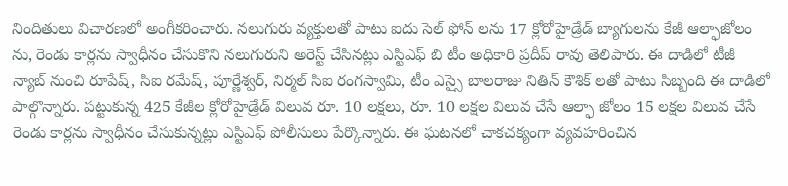నిందితులు విచారణలో అంగీకరించారు. నలుగురు వ్యక్తులతో పాటు ఐదు సెల్ ఫోన్ లను 17 క్లోరోహైడ్రేడ్ బ్యాగులను కేజీ ఆల్ఫాజోలం ను, రెండు కార్లను స్వాధీనం చేసుకొని నలుగురుని అరెస్ట్ చేసినట్లు ఎస్టిఎఫ్ బి టీం అధికారి ప్రదీప్ రావు తెలిపారు. ఈ దాడిలో టీజీ న్యాబ్ నుంచి రూపేష్, సిఐ రమేష్, పూర్ణేశ్వర్, నిర్మల్ సిఐ రంగస్వామి, టీం ఎస్సై బాలరాజు నితిన్ కౌశిక్ లతో పాటు సిబ్బంది ఈ దాడిలో పాల్గొన్నారు. పట్టుకున్న 425 కేజీల క్లోరోహైడ్రేడ్ విలువ రూ. 10 లక్షలు, రూ. 10 లక్షల విలువ చేసే ఆల్ఫా జోలం 15 లక్షల విలువ చేసే రెండు కార్లను స్వాధీనం చేసుకున్నట్లు ఎస్టిఎఫ్ పోలీసులు పేర్కొన్నారు. ఈ ఘటనలో చాకచక్యంగా వ్యవహరించిన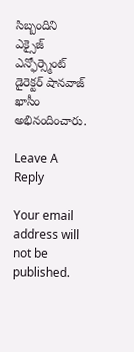సిబ్బందిని ఎక్సైజ్ ఎన్ఫోర్స్మెంట్ డైరెక్టర్ షానవాజ్ ఖాసీం అభినందించారు.

Leave A Reply

Your email address will not be published.